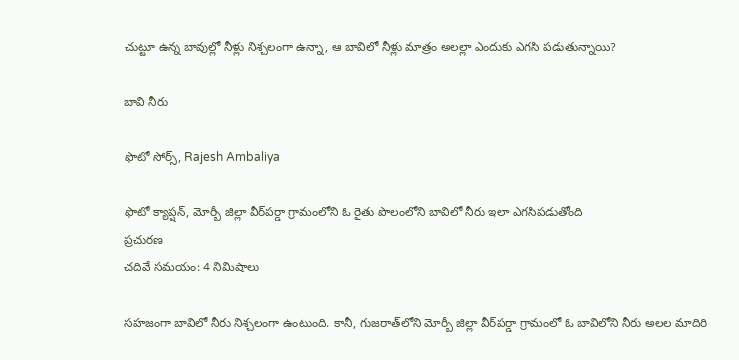చుట్టూ ఉన్న బావుల్లో నీళ్లు నిశ్చలంగా ఉన్నా, ఆ బావిలో నీళ్లు మాత్రం అలల్లా ఎందుకు ఎగసి పడుతున్నాయి?

బావి నీరు

ఫొటో సోర్స్, Rajesh Ambaliya

ఫొటో క్యాప్షన్, మోర్బీ జిల్లా వీర్‌పర్డా గ్రామంలోని ఓ రైతు పొలంలోని బావిలో నీరు ఇలా ఎగసిపడుతోంది
ప్రచురణ
చదివే సమయం: 4 నిమిషాలు

సహజంగా బావిలో నీరు నిశ్చలంగా ఉంటుంది. కానీ, గుజరాత్‌లోని మోర్బీ జిల్లా వీర్‌పర్డా గ్రామంలో ఓ బావిలోని నీరు అలల మాదిరి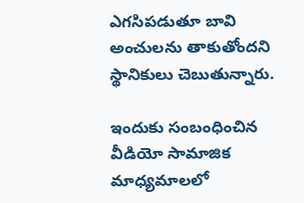ఎగసిపడుతూ బావి అంచులను తాకుతోందని స్థానికులు చెబుతున్నారు.

ఇందుకు సంబంధించిన వీడియో సామాజిక మాధ్యమాలలో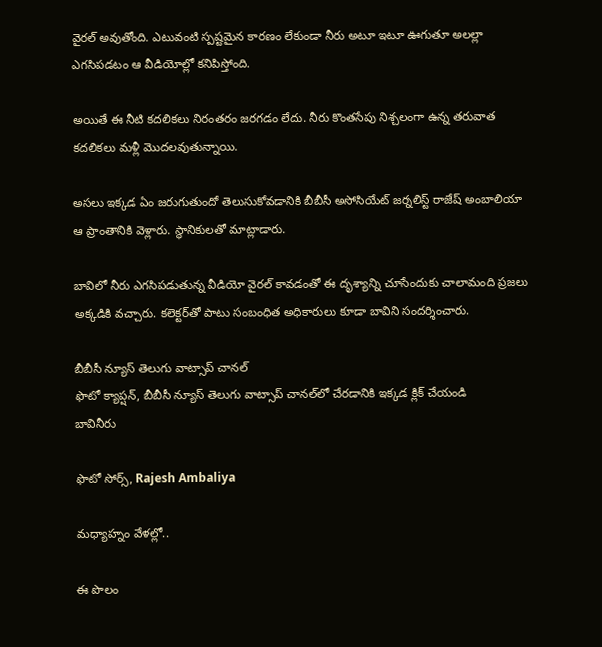వైరల్‌ అవుతోంది. ఎటువంటి స్పష్టమైన కారణం లేకుండా నీరు అటూ ఇటూ ఊగుతూ అలల్లా ఎగసిపడటం ఆ వీడియోల్లో కనిపిస్తోంది.

అయితే ఈ నీటి కదలికలు నిరంతరం జరగడం లేదు. నీరు కొంతసేపు నిశ్చలంగా ఉన్న తరువాత కదలికలు మళ్లీ మొదలవుతున్నాయి.

అసలు ఇక్కడ ఏం జరుగుతుందో తెలుసుకోవడానికి బీబీసీ అసోసియేట్ జర్నలిస్ట్ రాజేష్ అంబాలియా ఆ ప్రాంతానికి వెళ్లారు. స్థానికులతో మాట్లాడారు.

బావిలో నీరు ఎగసిపడుతున్న వీడియో వైరల్ కావడంతో ఈ దృశ్యాన్ని చూసేందుకు చాలామంది ప్రజలు అక్కడికి వచ్చారు. కలెక్టర్‌తో పాటు సంబంధిత అధికారులు కూడా బావిని సందర్శించారు.

బీబీసీ న్యూస్ తెలుగు వాట్సాప్ చానల్
ఫొటో క్యాప్షన్, బీబీసీ న్యూస్ తెలుగు వాట్సాప్ చానల్‌లో చేరడానికి ఇక్కడ క్లిక్ చేయండి
బావినీరు

ఫొటో సోర్స్, Rajesh Ambaliya

మధ్యాహ్నం వేళల్లో..

ఈ పొలం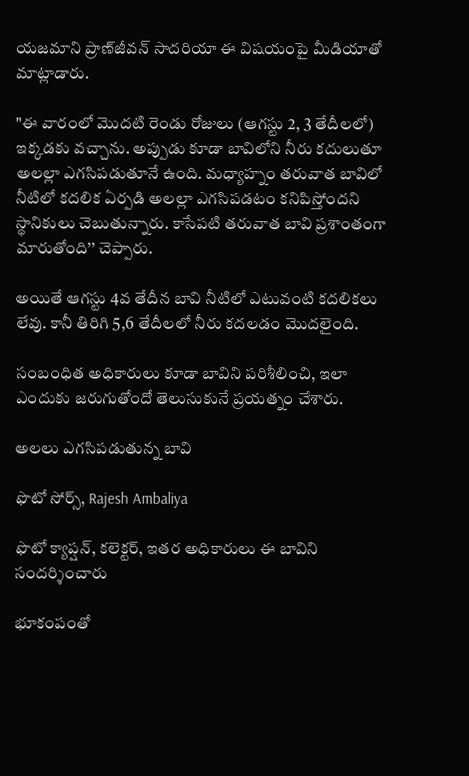యజమాని ప్రాణ్‌జీవన్ సాదరియా ఈ విషయంపై మీడియాతో మాట్లాడారు.

"ఈ వారంలో మొదటి రెండు రోజులు (ఆగస్టు 2, 3 తేదీలలో) ఇక్కడకు వచ్చాను. అప్పుడు కూడా బావిలోని నీరు కదులుతూ అలల్లా ఎగసిపడుతూనే ఉంది. మధ్యాహ్నం తరువాత బావిలో నీటిలో కదలిక ఏర్పడి అలల్లా ఎగసిపడటం కనిపిస్తోందని స్థానికులు చెబుతున్నారు. కాసేపటి తరువాత బావి ప్రశాంతంగా మారుతోంది’’ చెప్పారు.

అయితే ఆగస్టు 4వ తేదీన బావి నీటిలో ఎటువంటి కదలికలు లేవు. కానీ తిరిగి 5,6 తేదీలలో నీరు కదలడం మొదలైంది.

సంబంధిత అధికారులు కూడా బావిని పరిశీలించి, ఇలా ఎందుకు జరుగుతోందో తెలుసుకునే ప్రయత్నం చేశారు.

అలలు ఎగసిపడుతున్న బావి

ఫొటో సోర్స్, Rajesh Ambaliya

ఫొటో క్యాప్షన్, కలెక్టర్, ఇతర అధికారులు ఈ బావిని సందర్శించారు

భూకంపంతో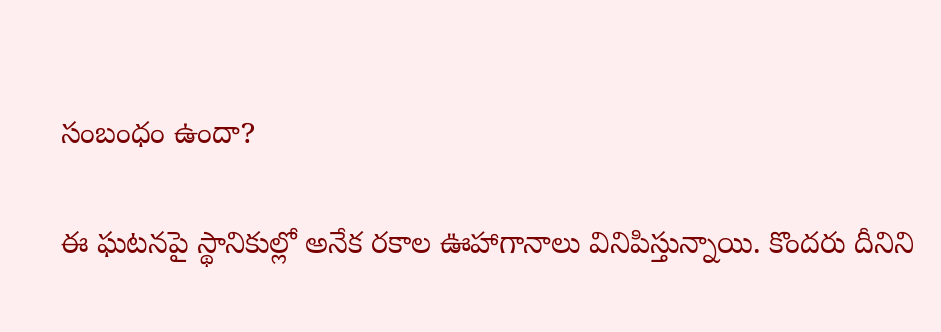సంబంధం ఉందా?

ఈ ఘటనపై స్థానికుల్లో అనేక రకాల ఊహాగానాలు వినిపిస్తున్నాయి. కొందరు దీనిని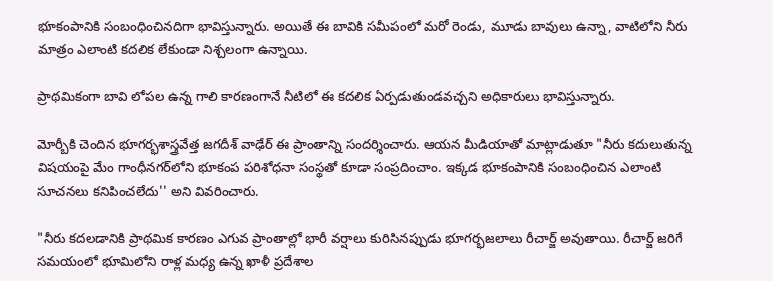భూకంపానికి సంబంధించినదిగా భావిస్తున్నారు. అయితే ఈ బావికి సమీపంలో మరో రెండు, మూడు బావులు ఉన్నా, వాటిలోని నీరు మాత్రం ఎలాంటి కదలిక లేకుండా నిశ్చలంగా ఉన్నాయి.

ప్రాథమికంగా బావి లోపల ఉన్న గాలి కారణంగానే నీటిలో ఈ కదలిక ఏర్పడుతుండవచ్చని అధికారులు భావిస్తున్నారు.

మోర్బీకి చెందిన భూగర్భశాస్త్రవేత్త జగదీశ్ వాఢేర్ ఈ ప్రాంతాన్ని సందర్శించారు. ఆయన మీడియాతో మాట్లాడుతూ "నీరు కదులుతున్న విషయంపై మేం గాంధీనగర్‌లోని భూకంప పరిశోధనా సంస్థతో కూడా సంప్రదించాం. ఇక్కడ భూకంపానికి సంబంధించిన ఎలాంటి సూచనలు కనిపించలేదు'' అని వివరించారు.

"నీరు కదలడానికి ప్రాథమిక కారణం ఎగువ ప్రాంతాల్లో భారీ వర్షాలు కురిసినప్పుడు భూగర్భజలాలు రీచార్జ్ అవుతాయి. రీచార్జ్ జరిగే సమయంలో భూమిలోని రాళ్ల మధ్య ఉన్న ఖాళీ ప్రదేశాల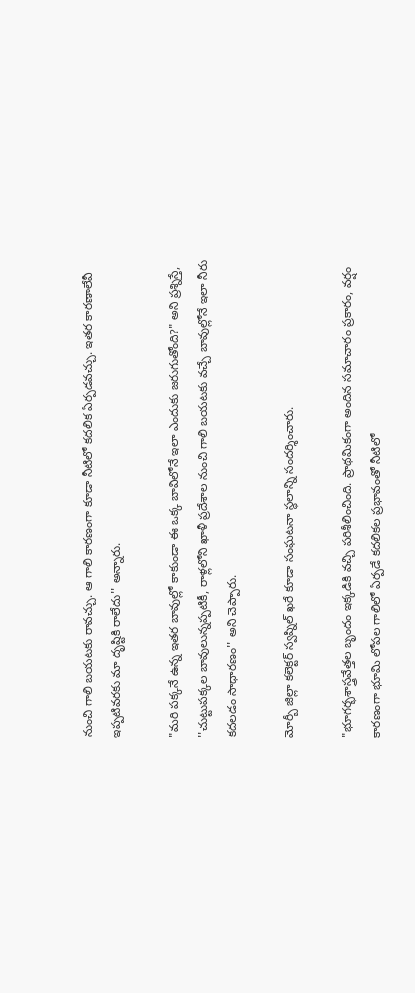నుంచి గాలి బయటకు రావచ్చు. ఆ గాలి కారణంగా కూడా నీటిలో కదలిక ఏర్పడవచ్చు. ఇతర కారణాలేవీ ఇప్పటివరకు మా దృష్టికి రాలేదు'' అన్నారు.

"మరి పక్కనే ఉన్న ఇతర బావుల్లో కాకుండా ఈ ఒక్క బావిలోనే ఇలా ఎందుకు జరుగుతోంది?" అని ప్రశ్నిస్తే, ''చుట్టుపక్కల బావులున్నప్పటికీ, రాళ్లలోని ఖాళీ ప్రదేశాల నుంచి గాలి బయటకు వచ్చే బావుల్లోనే ఇలా నీరు కదలడం సాధారణం'' అని చెప్పారు.

మోర్బీ జిల్లా కలెక్టర్ స్వప్నిల్ ఖరే కూడా సంఘటనా స్థలాన్ని సందర్శించారు.

"భూగర్భశాస్త్రవేత్తల బృందం ఇక్కడికి వచ్చి పరిశీలించింది. ప్రాథమికంగా అందిన సమాచారం ప్రకారం, వర్షం కారణంగా భూమి లోపల గాలిలో ఏర్పడే కదలికల ప్రభావంతో నీటిలో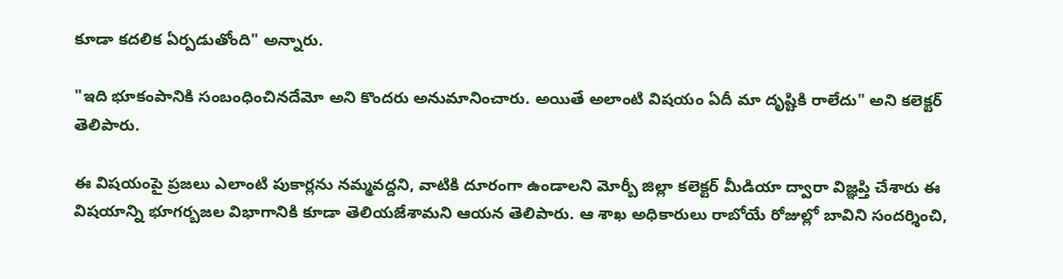కూడా కదలిక ఏర్పడుతోంది" అన్నారు.

"ఇది భూకంపానికి సంబంధించినదేమో అని కొందరు అనుమానించారు. అయితే అలాంటి విషయం ఏదీ మా దృష్టికి రాలేదు" అని కలెక్టర్ తెలిపారు.

ఈ విషయంపై ప్రజలు ఎలాంటి పుకార్లను నమ్మవద్దని, వాటికి దూరంగా ఉండాలని మోర్బీ జిల్లా కలెక్టర్ మీడియా ద్వారా విజ్ఞప్తి చేశారు ఈ విషయాన్ని భూగర్బజల విభాగానికి కూడా తెలియజేశామని ఆయన తెలిపారు. ఆ శాఖ అధికారులు రాబోయే రోజుల్లో బావిని సందర్శించి,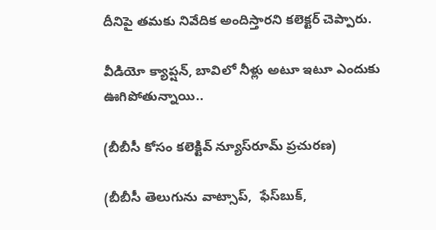దీనిపై తమకు నివేదిక అందిస్తారని కలెక్టర్ చెప్పారు.

వీడియో క్యాప్షన్, బావిలో నీళ్లు అటూ ఇటూ ఎందుకు ఊగిపోతున్నాయి..

(బీబీసీ కోసం కలెక్టివ్ న్యూస్‌రూమ్ ప్రచురణ)

(బీబీసీ తెలుగును వాట్సాప్‌,  ఫేస్‌బుక్,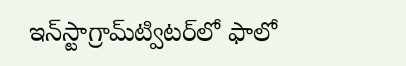ఇన్‌స్టాగ్రామ్‌ట్విటర్‌లో ఫాలో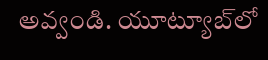అవ్వండి. యూట్యూబ్‌లో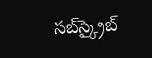సబ్‌స్క్రైబ్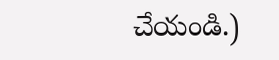చేయండి.)